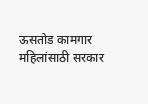ऊसतोड कामगार महिलांसाठी सरकार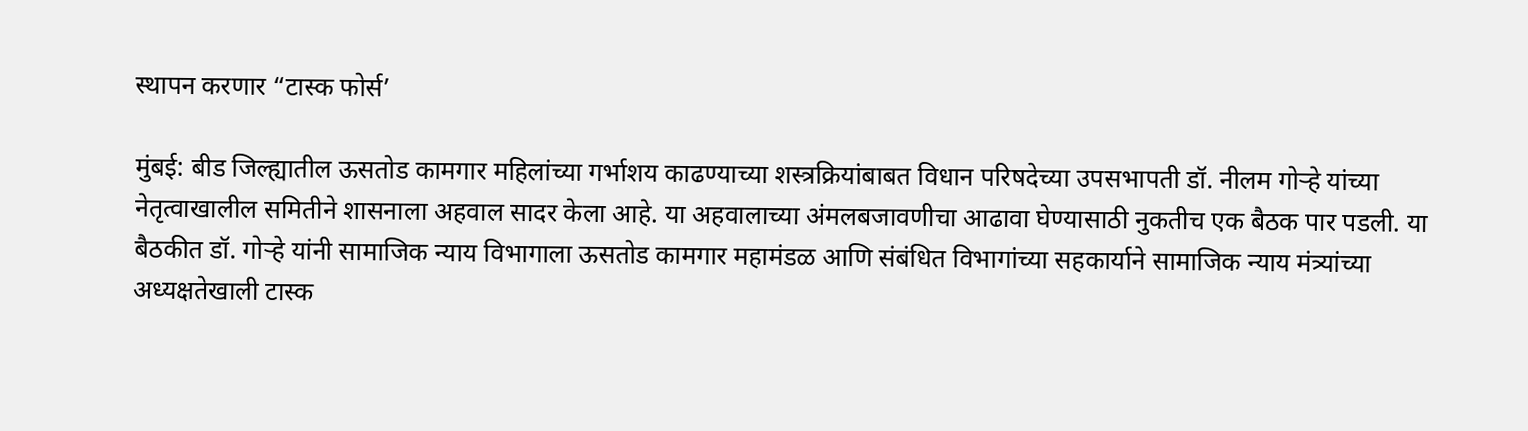स्थापन करणार “टास्क फोर्स’

मुंबई: बीड जिल्ह्यातील ऊसतोड कामगार महिलांच्या गर्भाशय काढण्याच्या शस्त्रक्रियांबाबत विधान परिषदेच्या उपसभापती डॉ. नीलम गोऱ्हे यांच्या नेतृत्वाखालील समितीने शासनाला अहवाल सादर केला आहे. या अहवालाच्या अंमलबजावणीचा आढावा घेण्यासाठी नुकतीच एक बैठक पार पडली. या बैठकीत डॉ. गोऱ्हे यांनी सामाजिक न्याय विभागाला ऊसतोड कामगार महामंडळ आणि संबंधित विभागांच्या सहकार्याने सामाजिक न्याय मंत्र्यांच्या अध्यक्षतेखाली टास्क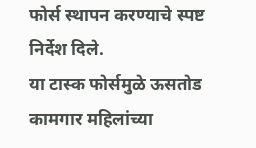फोर्स स्थापन करण्याचे स्पष्ट निर्देश दिले.
या टास्क फोर्समुळे ऊसतोड कामगार महिलांच्या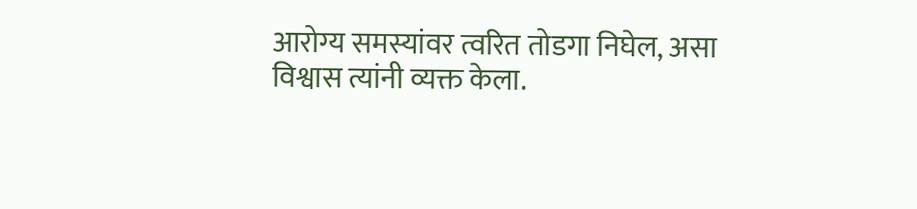आरोग्य समस्यांवर त्वरित तोडगा निघेल, असा विश्वास त्यांनी व्यक्त केला.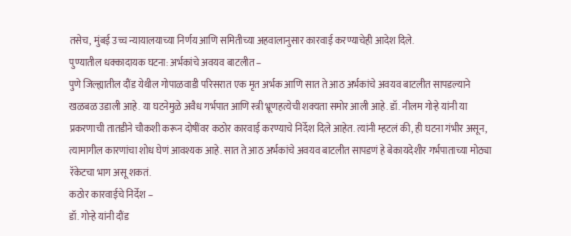तसेच, मुंबई उच्च न्यायालयाच्या निर्णय आणि समितीच्या अहवालानुसार कारवाई करण्याचेही आदेश दिले.
पुण्यातील धक्कादायक घटना: अर्भकांचे अवयव बाटलीत –
पुणे जिल्ह्यातील दौंड येथील गोपाळवाडी परिसरात एक मृत अर्भक आणि सात ते आठ अर्भकांचे अवयव बाटलीत सापडल्याने खळबळ उडाली आहे. या घटनेमुळे अवैध गर्भपात आणि स्त्री भ्रूणहत्येची शक्यता समोर आली आहे. डॉ. नीलम गोऱ्हे यांनी या प्रकरणाची तातडीने चौकशी करून दोषींवर कठोर कारवाई करण्याचे निर्देश दिले आहेत. त्यांनी म्हटलं की, ही घटना गंभीर असून, त्यामागील कारणांचा शोध घेणं आवश्यक आहे. सात ते आठ अर्भकांचे अवयव बाटलीत सापडणं हे बेकायदेशीर गर्भपाताच्या मोठ्या रॅकेटचा भाग असू शकतं.
कठोर कारवाईचे निर्देश –
डॉ. गोऱ्हे यांनी दौंड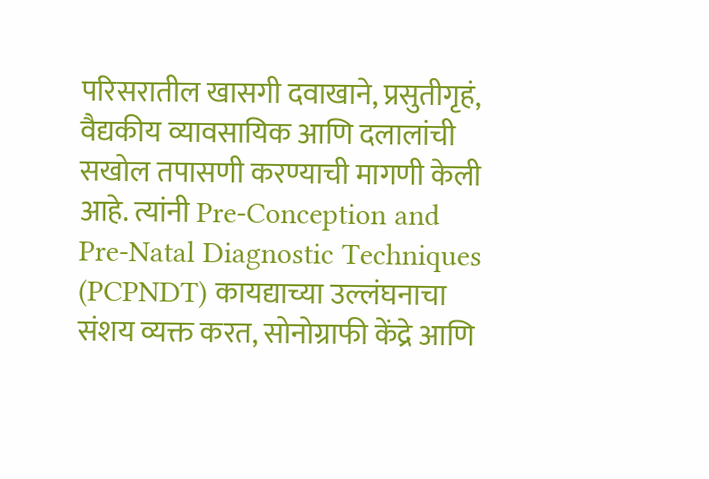परिसरातील खासगी दवाखाने, प्रसुतीगृहं, वैद्यकीय व्यावसायिक आणि दलालांची सखोल तपासणी करण्याची मागणी केली आहे. त्यांनी Pre-Conception and Pre-Natal Diagnostic Techniques (PCPNDT) कायद्याच्या उल्लंघनाचा संशय व्यक्त करत, सोनोग्राफी केंद्रे आणि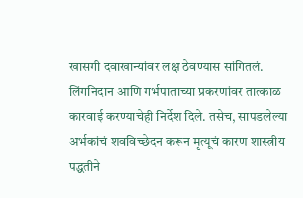खासगी दवाखान्यांवर लक्ष ठेवण्यास सांगितलं. लिंगनिदान आणि गर्भपाताच्या प्रकरणांवर तात्काळ कारवाई करण्याचेही निर्देश दिले. तसेच, सापडलेल्या अर्भकांचं शवविच्छेदन करून मृत्यूचं कारण शास्त्रीय पद्धतीने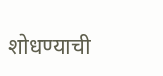शोधण्याची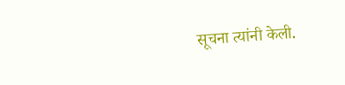सूचना त्यांनी केली.